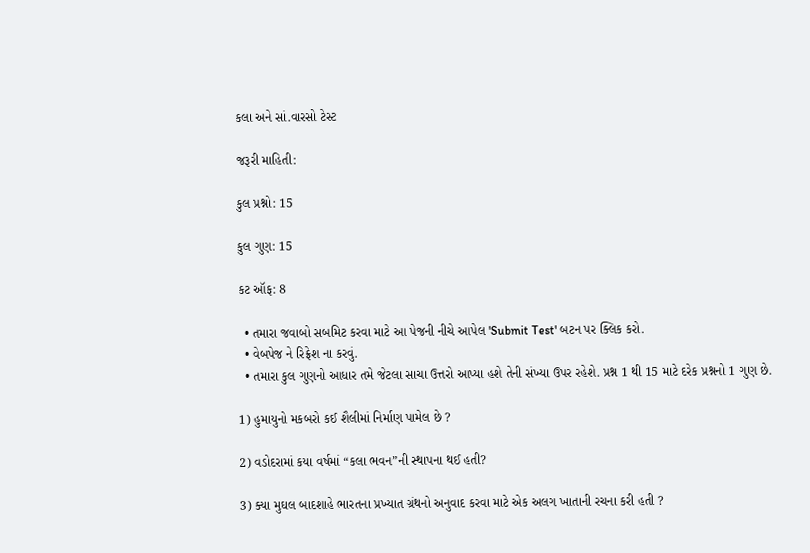કલા અને સાં.વારસો ટેસ્ટ

જરૂરી માહિતી:

કુલ પ્રશ્નો: 15

કુલ ગુણ: 15

કટ ઑફ: 8

  • તમારા જવાબો સબમિટ કરવા માટે આ પેજની નીચે આપેલ 'Submit Test' બટન પર ક્લિક કરો.
  • વેબપેજ ને રિફ્રેશ ના કરવું.
  • તમારા કુલ ગુણનો આધાર તમે જેટલા સાચા ઉત્તરો આપ્યા હશે તેની સંખ્યા ઉપર રહેશે. પ્રશ્ન 1 થી 15 માટે દરેક પ્રશ્નનો 1 ગુણ છે.

1) હુમાયુનો મકબરો કઈ શૈલીમાં નિર્માણ પામેલ છે ?

2) વડોદરામાં કયા વર્ષમાં “કલા ભવન”ની સ્થાપના થઈ હતી?

3) ક્યા મુઘલ બાદશાહે ભારતના પ્રખ્યાત ગ્રંથનો અનુવાદ કરવા માટે એક અલગ ખાતાની રચના કરી હતી ?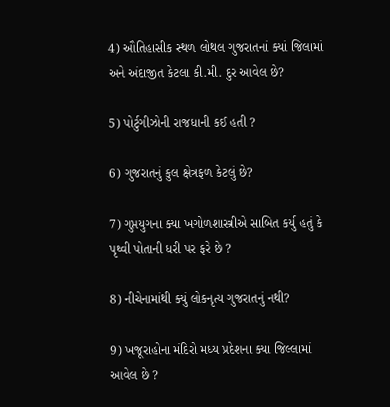4) ઔતિહાસીક સ્થળ લોથલ ગુજરાતનાં ક્યાં જિલામાં અને અંદાજીત કેટલા કી.મી. દુર આવેલ છે?

5) પોર્ટુગીઝોની રાજધાની કઈ હતી ?

6) ગુજરાતનું કુલ ક્ષેત્રફળ કેટલું છે?

7) ગુપ્તયુગના ક્યા ખગોળશાસ્ત્રીએ સાબિત કર્યુ હતું કે પૃથ્વી પોતાની ધરી પર ફરે છે ?

8) નીચેનામાંથી ક્યું લોકનૃત્ય ગુજરાતનું નથી?

9) ખજૂરાહોના મંદિરો મધ્ય પ્રદેશના ક્યા જિલ્લામાં આવેલ છે ?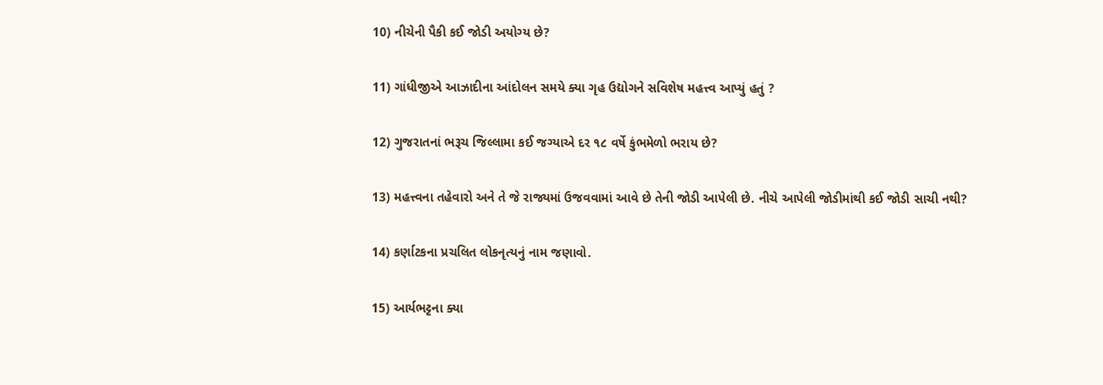10) નીચેની પૈકી કઈ જોડી અયોગ્ય છે?

11) ગાંધીજીએ આઝાદીના આંદોલન સમયે ક્યા ગૃહ ઉદ્યોગને સવિશેષ મહત્ત્વ આપ્યું હતું ?

12) ગુજરાતનાં ભરૂચ જિલ્લામા કઈ જગ્યાએ દર ૧૮ વર્ષે કુંભમેળો ભરાય છે?

13) મહત્ત્વના તહેવારો અને તે જે રાજ્યમાં ઉજવવામાં આવે છે તેની જોડી આપેલી છે. નીચે આપેલી જોડીમાંથી કઈ જોડી સાચી નથી?

14) કર્ણાટકના પ્રચલિત લોકનૃત્યનું નામ જણાવો.

15) આર્યભટ્ટના ક્યા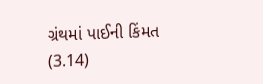ગ્રંથમાં પાઈની કિંમત (3.14)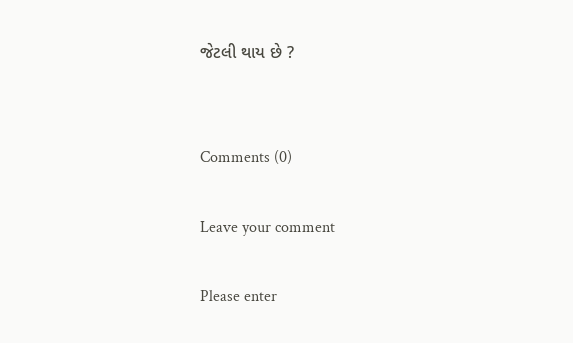જેટલી થાય છે ?


Comments (0)

Leave your comment

Please enter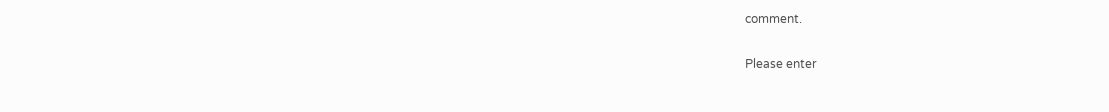comment.

Please enter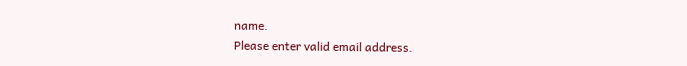name.
Please enter valid email address.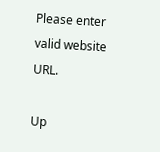Please enter valid website URL.

Up